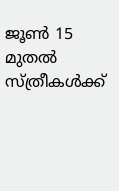ജൂൺ 15 മുതൽ സ്ത്രീകൾക്ക്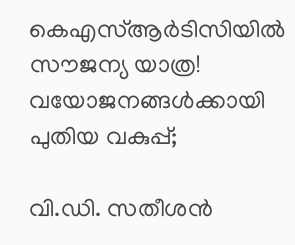കെഎസ്ആർടിസിയിൽ സൗജന്യ യാത്ര! വയോജനങ്ങൾക്കായി പുതിയ വകുപ്പ്;

വി.ഡി. സതീശൻ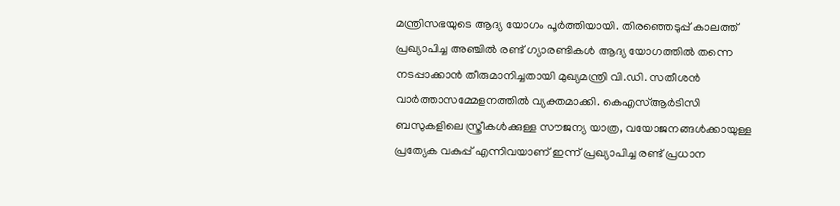മന്ത്രിസഭയുടെ ആദ്യ യോഗം പൂർത്തിയായി. തിരഞ്ഞെടുപ്പ് കാലത്ത് പ്രഖ്യാപിച്ച അഞ്ചിൽ രണ്ട് ഗ്യാരണ്ടികൾ ആദ്യ യോഗത്തിൽ തന്നെ നടപ്പാക്കാൻ തീരുമാനിച്ചതായി മുഖ്യമന്ത്രി വി.ഡി. സതീശൻ വാർത്താസമ്മേളനത്തിൽ വ്യക്തമാക്കി. കെഎസ്ആർടിസി ബസുകളിലെ സ്ത്രീകൾക്കുള്ള സൗജന്യ യാത്ര, വയോജനങ്ങൾക്കായുള്ള പ്രത്യേക വകുപ്പ് എന്നിവയാണ് ഇന്ന് പ്രഖ്യാപിച്ച രണ്ട് പ്രധാന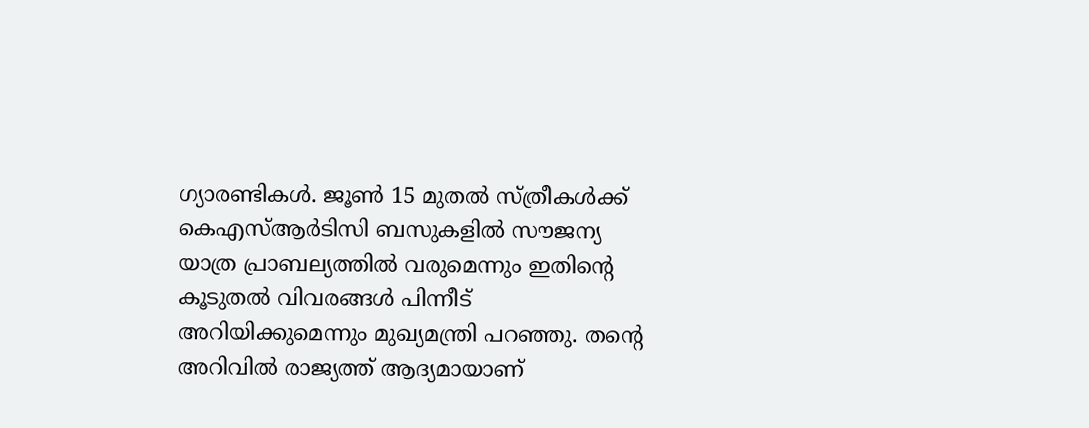ഗ്യാരണ്ടികൾ. ജൂൺ 15 മുതൽ സ്ത്രീകൾക്ക് കെഎസ്ആർടിസി ബസുകളിൽ സൗജന്യ യാത്ര പ്രാബല്യത്തിൽ വരുമെന്നും ഇതിന്റെ കൂടുതൽ വിവരങ്ങൾ പിന്നീട് അറിയിക്കുമെന്നും മുഖ്യമന്ത്രി പറഞ്ഞു. തൻ്റെ അറിവിൽ രാജ്യത്ത് ആദ്യമായാണ്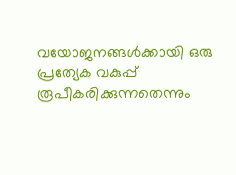വയോജനങ്ങൾക്കായി ഒരു പ്രത്യേക വകുപ്പ് രൂപീകരിക്കുന്നതെന്നും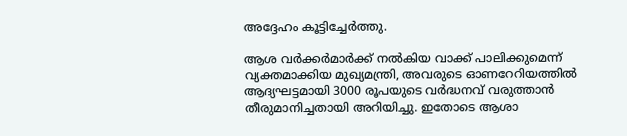അദ്ദേഹം കൂട്ടിച്ചേർത്തു.

ആശ വർക്കർമാർക്ക് നൽകിയ വാക്ക് പാലിക്കുമെന്ന് വ്യക്തമാക്കിയ മുഖ്യമന്ത്രി, അവരുടെ ഓണറേറിയത്തിൽ ആദ്യഘട്ടമായി 3000 രൂപയുടെ വർദ്ധനവ് വരുത്താൻ തീരുമാനിച്ചതായി അറിയിച്ചു. ഇതോടെ ആശാ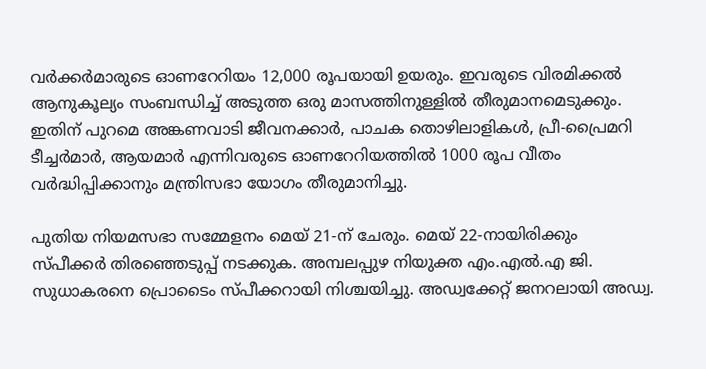വർക്കർമാരുടെ ഓണറേറിയം 12,000 രൂപയായി ഉയരും. ഇവരുടെ വിരമിക്കൽ ആനുകൂല്യം സംബന്ധിച്ച് അടുത്ത ഒരു മാസത്തിനുള്ളിൽ തീരുമാനമെടുക്കും. ഇതിന് പുറമെ അങ്കണവാടി ജീവനക്കാർ, പാചക തൊഴിലാളികൾ, പ്രീ-പ്രൈമറി ടീച്ചർമാർ, ആയമാർ എന്നിവരുടെ ഓണറേറിയത്തിൽ 1000 രൂപ വീതം വർദ്ധിപ്പിക്കാനും മന്ത്രിസഭാ യോഗം തീരുമാനിച്ചു.

പുതിയ നിയമസഭാ സമ്മേളനം മെയ് 21-ന് ചേരും. മെയ് 22-നായിരിക്കും സ്പീക്കർ തിരഞ്ഞെടുപ്പ് നടക്കുക. അമ്പലപ്പുഴ നിയുക്ത എം.എൽ.എ ജി. സുധാകരനെ പ്രൊടൈം സ്പീക്കറായി നിശ്ചയിച്ചു. അഡ്വക്കേറ്റ് ജനറലായി അഡ്വ.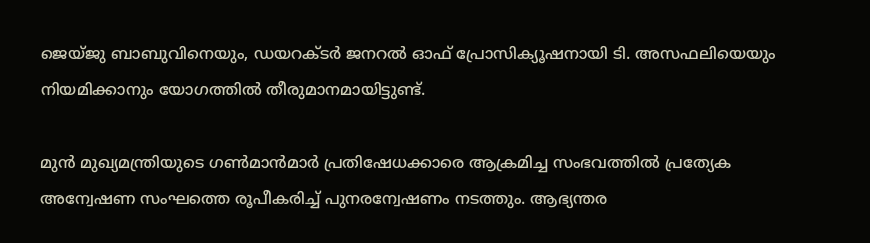ജെയ്ജു ബാബുവിനെയും, ഡയറക്ടർ ജനറൽ ഓഫ് പ്രോസിക്യൂഷനായി ടി. അസഫലിയെയും നിയമിക്കാനും യോഗത്തിൽ തീരുമാനമായിട്ടുണ്ട്.

മുൻ മുഖ്യമന്ത്രിയുടെ ഗൺമാൻമാർ പ്രതിഷേധക്കാരെ ആക്രമിച്ച സംഭവത്തിൽ പ്രത്യേക അന്വേഷണ സംഘത്തെ രൂപീകരിച്ച് പുനരന്വേഷണം നടത്തും. ആഭ്യന്തര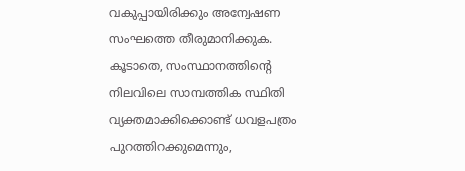വകുപ്പായിരിക്കും അന്വേഷണ സംഘത്തെ തീരുമാനിക്കുക. കൂടാതെ, സംസ്ഥാനത്തിന്റെ നിലവിലെ സാമ്പത്തിക സ്ഥിതി വ്യക്തമാക്കിക്കൊണ്ട് ധവളപത്രം പുറത്തിറക്കുമെന്നും,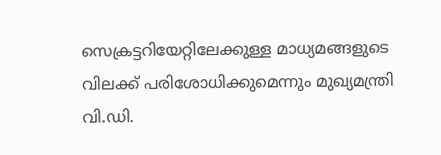സെക്രട്ടറിയേറ്റിലേക്കുള്ള മാധ്യമങ്ങളുടെ വിലക്ക് പരിശോധിക്കുമെന്നും മുഖ്യമന്ത്രി വി.ഡി.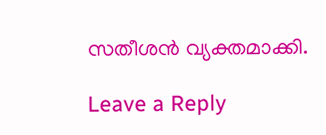സതീശൻ വ്യക്തമാക്കി.

Leave a Reply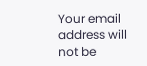Your email address will not be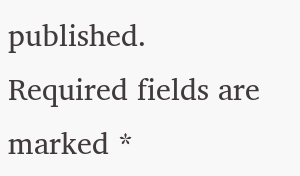published. Required fields are marked *